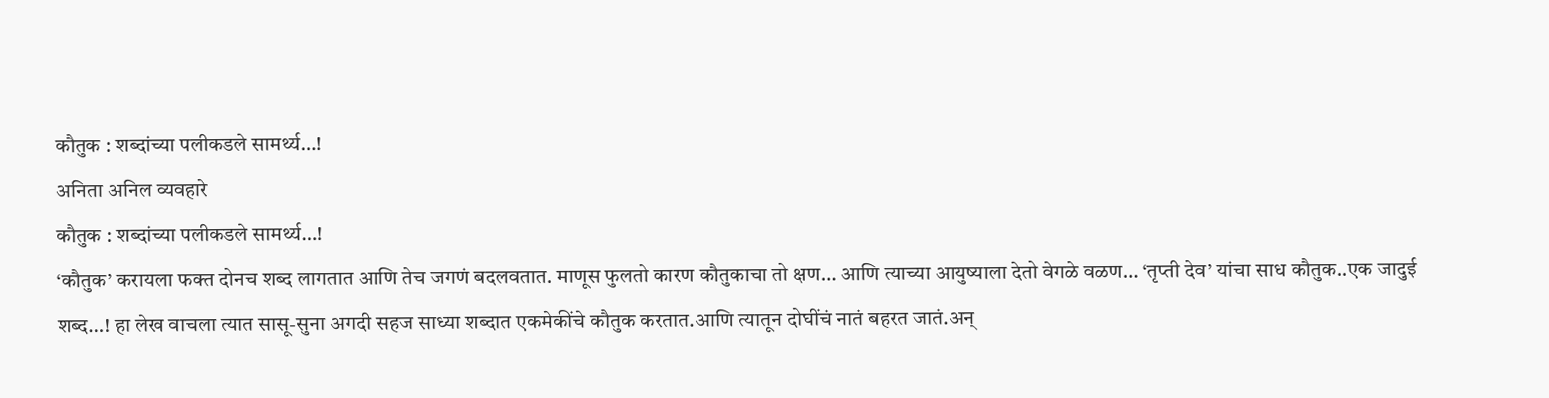कौतुक : शब्दांच्या पलीकडले सामर्थ्य…!
अनिता अनिल व्यवहारे
कौतुक : शब्दांच्या पलीकडले सामर्थ्य…!
‘कौतुक’ करायला फक्त दोनच शब्द लागतात आणि तेच जगणं बदलवतात. माणूस फुलतो कारण कौतुकाचा तो क्षण… आणि त्याच्या आयुष्याला देतो वेगळे वळण… ‘तृप्ती देव’ यांचा साध कौतुक..एक जादुई शब्द…! हा लेख वाचला त्यात सासू-सुना अगदी सहज साध्या शब्दात एकमेकींचे कौतुक करतात.आणि त्यातून दोघींचं नातं बहरत जातं.अन्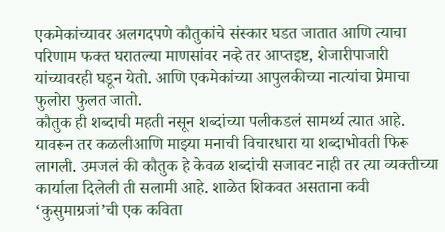एकमेकांच्यावर अलगदपणे कौतुकांचे संस्कार घडत जातात आणि त्याचा परिणाम फक्त घरातल्या माणसांवर नव्हे तर आप्तइष्ट, शेजारीपाजारी यांच्यावरही घडून येतो. आणि एकमेकांच्या आपुलकीच्या नात्यांचा प्रेमाचा फुलोरा फुलत जातो.
कौतुक ही शब्दाची महती नसून शब्दांच्या पलीकडलं सामर्थ्य त्यात आहे. यावरून तर कळलीआणि माझ्या मनाची विचारधारा या शब्दाभोवती फिरू लागली. उमजलं की कौतुक हे केवळ शब्दांची सजावट नाही तर त्या व्यक्तीच्या कार्याला दिलेली ती सलामी आहे. शाळेत शिकवत असताना कवी ‘कुसुमाग्रजां’ची एक कविता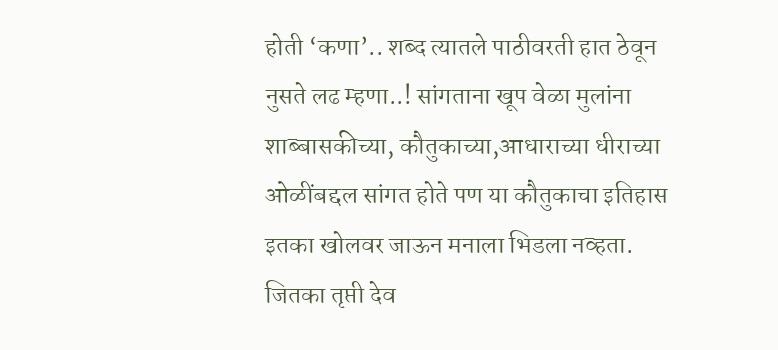होती ‘कणा’.. शब्द त्यातले पाठीवरती हात ठेवून नुसते लढ म्हणा..! सांगताना खूप वेळा मुलांना शाब्बासकीच्या, कौतुकाच्या,आधाराच्या धीराच्या ओळींबद्दल सांगत होते पण या कौतुकाचा इतिहास इतका खोलवर जाऊन मनाला भिडला नव्हता. जितका तृप्ती देव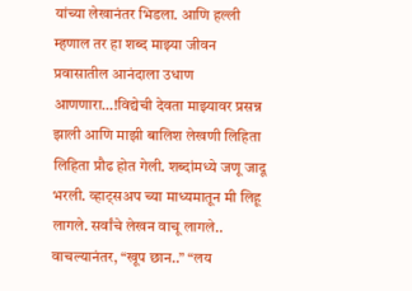यांच्या लेखानंतर भिडला. आणि हल्ली म्हणाल तर हा शब्द माझ्या जीवन प्रवासातील आनंदाला उधाण आणणारा…!विद्येची देवता माझ्यावर प्रसन्न झाली आणि माझी बालिश लेखणी लिहिता लिहिता प्रौढ होत गेली. शब्दांमध्ये जणू जादू भरली. व्हाट्सअप च्या माध्यमातून मी लिहू लागले. सर्वांचे लेखन वाचू लागले.. वाचल्यानंतर, “खूप छान..” “लय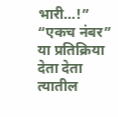भारी…!” “एकच नंबर” या प्रतिक्रिया देता देता त्यातील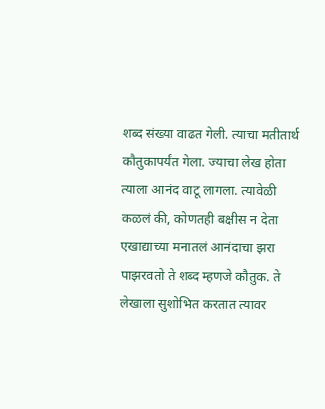शब्द संख्या वाढत गेली. त्याचा मतीतार्थ कौतुकापर्यंत गेला. ज्याचा लेख होता त्याला आनंद वाटू लागला. त्यावेळी कळलं की, कोणतही बक्षीस न देता एखाद्याच्या मनातलं आनंदाचा झरा पाझरवतो ते शब्द म्हणजे कौतुक. ते लेखाला सुशोभित करतात त्यावर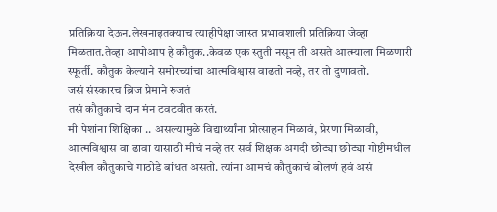प्रतिक्रिया देऊन.लेखनाइतक्याच त्याहीपेक्षा जास्त प्रभावशाली प्रतिक्रिया जेव्हा मिळतात.तेव्हा आपोआप हे कौतुक..केवळ एक स्तुती नसून ती असते आत्म्याला मिळणारी स्फूर्ती. कौतुक केल्याने समोरच्यांचा आत्मविश्वास वाढतो नव्हे, तर तो दुणावतो.
जसं संस्कारच ब्रिज प्रेमाने रुजतं
तसं कौतुकाचे दान मंन टवटवीत करतं.
मी पेशांना शिक्षिका .. असल्यामुळे विद्यार्थ्यांना प्रोत्साहन मिळावं, प्रेरणा मिळावी, आत्मविश्वास वा ढावा यासाठी मीचं नव्हे तर सर्व शिक्षक अगदी छोट्या छोट्या गोष्टीमधील देखील कौतुकाचे गाठोडे बांधत असतो. त्यांना आमचं कौतुकाचं बोलणं हवं असं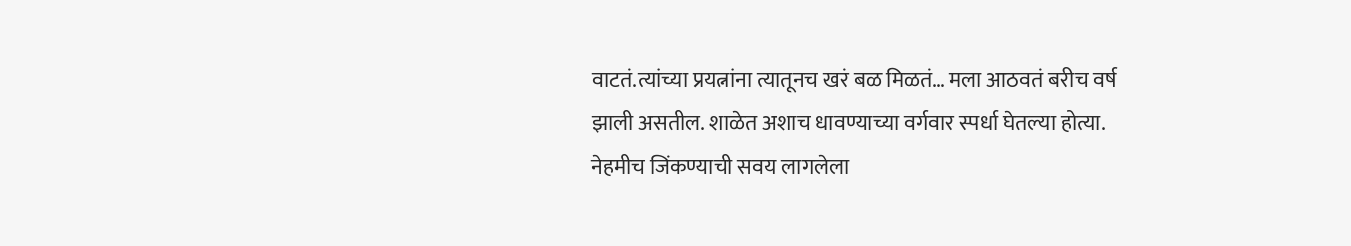वाटतं.त्यांच्या प्रयत्नांना त्यातूनच खरं बळ मिळतं… मला आठवतं बरीच वर्ष झाली असतील. शाळेत अशाच धावण्याच्या वर्गवार स्पर्धा घेतल्या होत्या. नेहमीच जिंकण्याची सवय लागलेला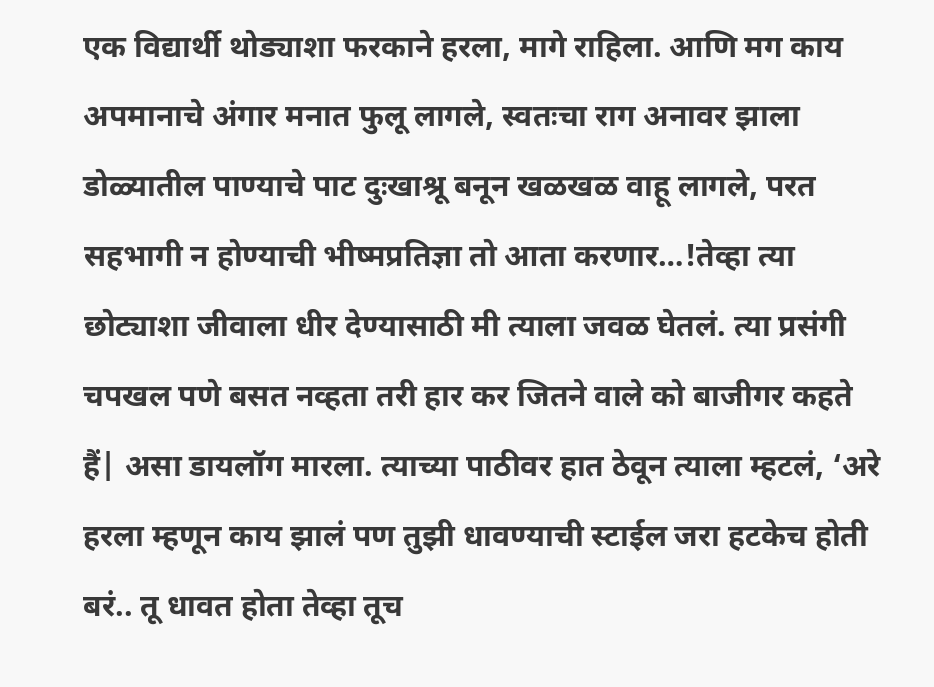एक विद्यार्थी थोड्याशा फरकाने हरला, मागे राहिला. आणि मग काय अपमानाचे अंगार मनात फुलू लागले, स्वतःचा राग अनावर झाला डोळ्यातील पाण्याचे पाट दुःखाश्रू बनून खळखळ वाहू लागले, परत सहभागी न होण्याची भीष्मप्रतिज्ञा तो आता करणार…!तेव्हा त्या छोट्याशा जीवाला धीर देण्यासाठी मी त्याला जवळ घेतलं. त्या प्रसंगी चपखल पणे बसत नव्हता तरी हार कर जितने वाले को बाजीगर कहते हैं| असा डायलॉग मारला. त्याच्या पाठीवर हात ठेवून त्याला म्हटलं, ‘अरे हरला म्हणून काय झालं पण तुझी धावण्याची स्टाईल जरा हटकेच होती बरं.. तू धावत होता तेव्हा तूच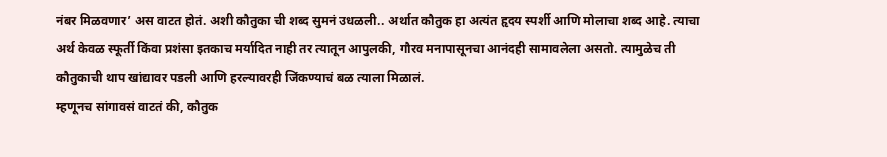नंबर मिळवणार’ अस वाटत होतं. अशी कौतुका ची शब्द सुमनं उधळली.. अर्थात कौतुक हा अत्यंत हृदय स्पर्शी आणि मोलाचा शब्द आहे. त्याचा अर्थ केवळ स्फूर्ती किंवा प्रशंसा इतकाच मर्यादित नाही तर त्यातून आपुलकी, गौरव मनापासूनचा आनंदही सामावलेला असतो. त्यामुळेच ती कौतुकाची थाप खांद्यावर पडली आणि हरल्यावरही जिंकण्याचं बळ त्याला मिळालं.
म्हणूनच सांगावसं वाटतं की, कौतुक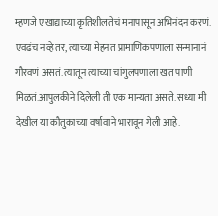म्हणजे एखाद्याच्या कृतिशीलतेचं मनापासून अभिनंदन करणं. एवढंच नव्हे तर, त्याच्या मेहनत प्रामाणिकपणाला सन्मानानं गौरवणं असतं. त्यातून त्याच्या चांगुलपणाला खत पाणी मिळतं.आपुलकीने दिलेली ती एक मान्यता असते. सध्या मी देखील या कौतुकाच्या वर्षावाने भारावून गेली आहे.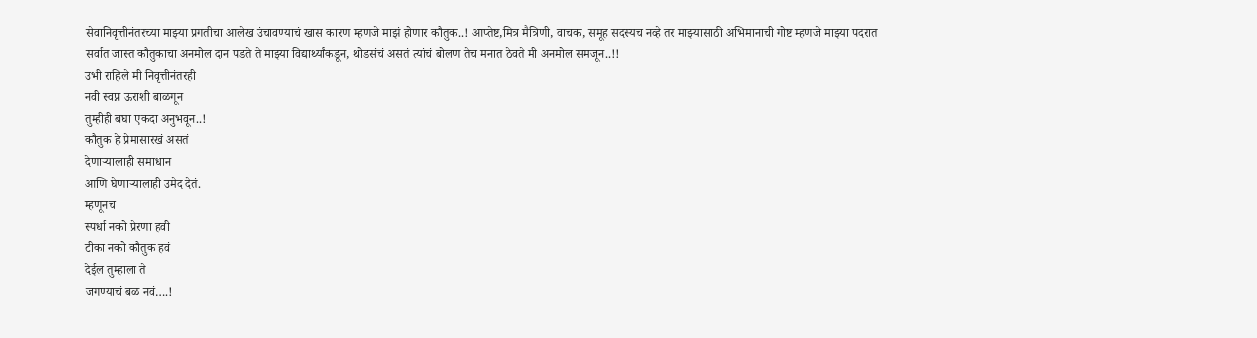सेवानिवृत्तीनंतरच्या माझ्या प्रगतीचा आलेख उंचावण्याचं खास कारण म्हणजे माझं होणार कौतुक..! आप्तेष्ट,मित्र मैत्रिणी, वाचक, समूह सदस्यच नव्हे तर माझ्यासाठी अभिमानाची गोष्ट म्हणजे माझ्या पदरात सर्वात जास्त कौतुकाचा अनमोल दान पडते ते माझ्या विद्यार्थ्यांकडून, थोडसंचं असतं त्यांचं बोलण तेच मनात ठेवते मी अनमोल समजून..!!
उभी राहिले मी निवृत्तीनंतरही
नवी स्वप्न ऊराशी बाळगून
तुम्हीही बघा एकदा अनुभवून..!
कौतुक हे प्रेमासारखं असतं
देणाऱ्यालाही समाधान
आणि घेणाऱ्यालाही उमेद देतं.
म्हणूनच
स्पर्धा नको प्रेरणा हवी
टीका नको कौतुक हवं
देईल तुम्हाला ते
जगण्याचं बळ नवं….!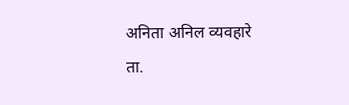अनिता अनिल व्यवहारे
ता.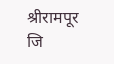श्रीरामपूर जि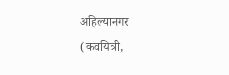अहिल्यानगर
(कवयित्री,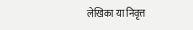लेखिका या निवृत्त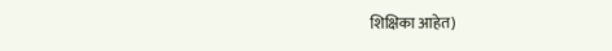शिक्षिका आहेत)